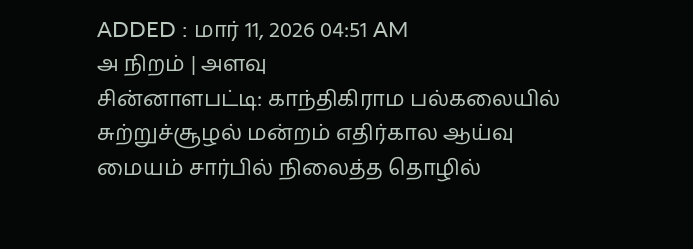ADDED : மார் 11, 2026 04:51 AM
அ நிறம் | அளவு
சின்னாளபட்டி: காந்திகிராம பல்கலையில் சுற்றுச்சூழல் மன்றம் எதிர்கால ஆய்வு மையம் சார்பில் நிலைத்த தொழில்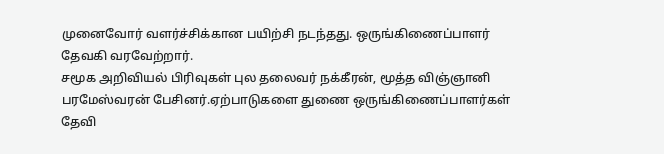முனைவோர் வளர்ச்சிக்கான பயிற்சி நடந்தது. ஒருங்கிணைப்பாளர் தேவகி வரவேற்றார்.
சமூக அறிவியல் பிரிவுகள் புல தலைவர் நக்கீரன், மூத்த விஞ்ஞானி பரமேஸ்வரன் பேசினர்.ஏற்பாடுகளை துணை ஒருங்கிணைப்பாளர்கள் தேவி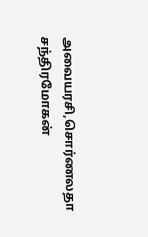அவையரசி,சொர்ணலதா சந்திரமோகன்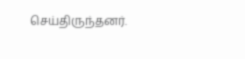செய்திருந்தனர்.